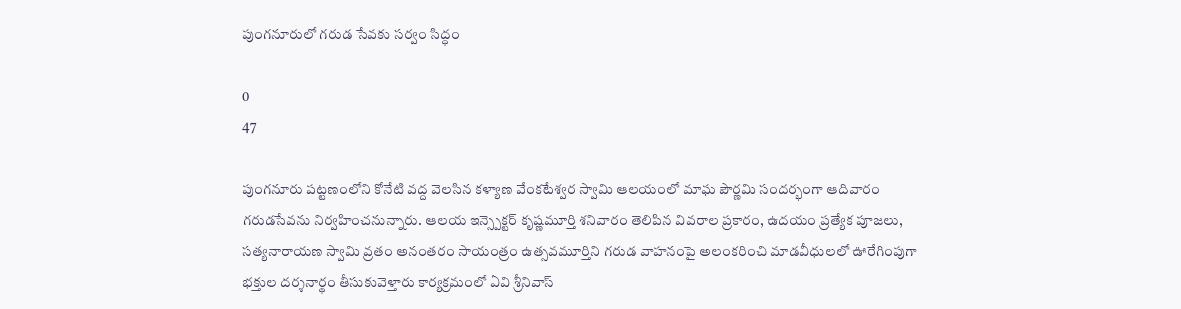పుంగనూరులో గరుడ సేవకు సర్వం సిద్ధం

0
47

పుంగనూరు పట్టణంలోని కోనేటి వద్ద వెలసిన కళ్యాణ వేంకటేశ్వర స్వామి ఆలయంలో మాఘ పౌర్ణమి సందర్భంగా ఆదివారం గరుడసేవను నిర్వహించనున్నారు. ఆలయ ఇన్స్పెక్టర్ కృష్ణమూర్తి శనివారం తెలిపిన వివరాల ప్రకారం, ఉదయం ప్రత్యేక పూజలు, సత్యనారాయణ స్వామి వ్రతం అనంతరం సాయంత్రం ఉత్సవమూర్తిని గరుడ వాహనంపై అలంకరించి మాడవీధులలో ఊరేగింపుగా భక్తుల దర్శనార్థం తీసుకువెళ్తారు కార్యక్రమంలో ఏవి శ్రీనివాస్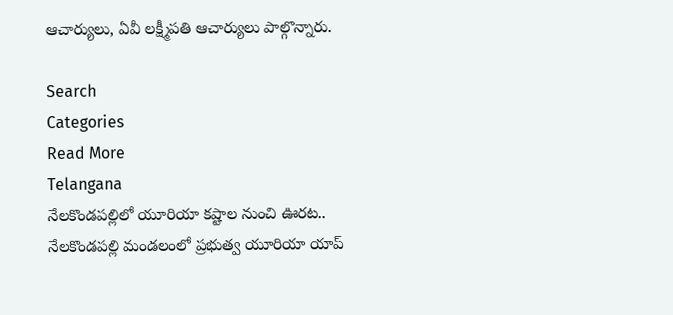ఆచార్యులు, ఏవీ లక్ష్మీపతి ఆచార్యులు పాల్గొన్నారు.

Search
Categories
Read More
Telangana
నేలకొండపల్లిలో యూరియా కష్టాల నుంచి ఊరట..
నేలకొండపల్లి మండలంలో ప్రభుత్వ యూరియా యాప్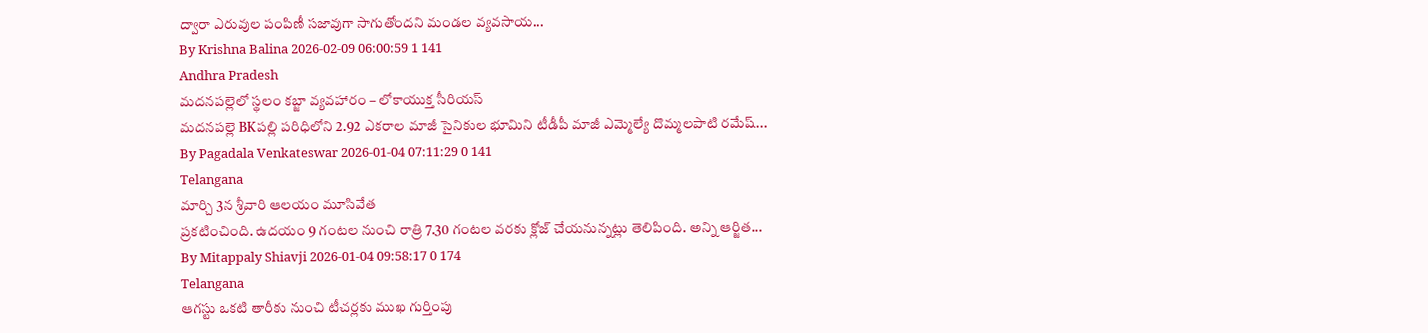ద్వారా ఎరువుల పంపిణీ సజావుగా సాగుతోందని మండల వ్యవసాయ...
By Krishna Balina 2026-02-09 06:00:59 1 141
Andhra Pradesh
మదనపల్లెలో స్థలం కబ్జా వ్యవహారం – లోకాయుక్త సీరియస్
మదనపల్లె BKపల్లి పరిధిలోని 2.92 ఎకరాల మాజీ సైనికుల భూమిని టీడీపీ మాజీ ఎమ్మెల్యే దొమ్మలపాటి రమేష్...
By Pagadala Venkateswar 2026-01-04 07:11:29 0 141
Telangana
మార్చి 3న శ్రీవారి ఆలయం మూసివేత
ప్రకటించింది. ఉదయం 9 గంటల నుంచి రాత్రి 7.30 గంటల వరకు క్లోజ్ చేయనున్నట్లు తెలిపింది. అన్ని ఆర్జిత...
By Mitappaly Shiavji 2026-01-04 09:58:17 0 174
Telangana
ఆగస్టు ఒకటి తారీకు నుంచి టీచర్లకు ముఖ గుర్తింపు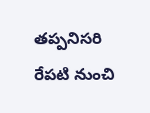తప్పనిసరి
రేపటి నుంచి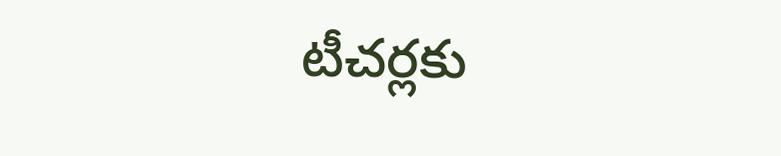టీచర్లకు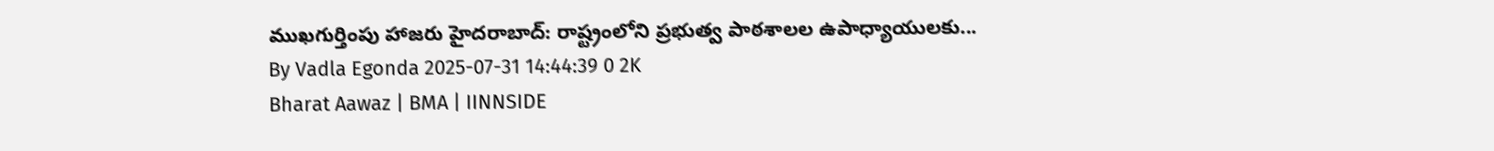ముఖగుర్తింపు హాజరు హైదరాబాద్: రాష్ట్రంలోని ప్రభుత్వ పాఠశాలల ఉపాధ్యాయులకు...
By Vadla Egonda 2025-07-31 14:44:39 0 2K
Bharat Aawaz | BMA | IINNSIDE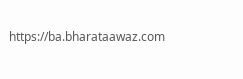https://ba.bharataawaz.com